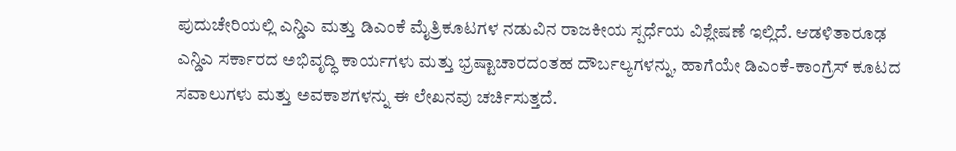ಪುದುಚೇರಿಯಲ್ಲಿ ಎನ್ಡಿಎ ಮತ್ತು ಡಿಎಂಕೆ ಮೈತ್ರಿಕೂಟಗಳ ನಡುವಿನ ರಾಜಕೀಯ ಸ್ಪರ್ಧೆಯ ವಿಶ್ಲೇಷಣೆ ಇಲ್ಲಿದೆ. ಆಡಳಿತಾರೂಢ ಎನ್ಡಿಎ ಸರ್ಕಾರದ ಅಭಿವೃದ್ಧಿ ಕಾರ್ಯಗಳು ಮತ್ತು ಭ್ರಷ್ಟಾಚಾರದಂತಹ ದೌರ್ಬಲ್ಯಗಳನ್ನು, ಹಾಗೆಯೇ ಡಿಎಂಕೆ-ಕಾಂಗ್ರೆಸ್ ಕೂಟದ ಸವಾಲುಗಳು ಮತ್ತು ಅವಕಾಶಗಳನ್ನು ಈ ಲೇಖನವು ಚರ್ಚಿಸುತ್ತದೆ.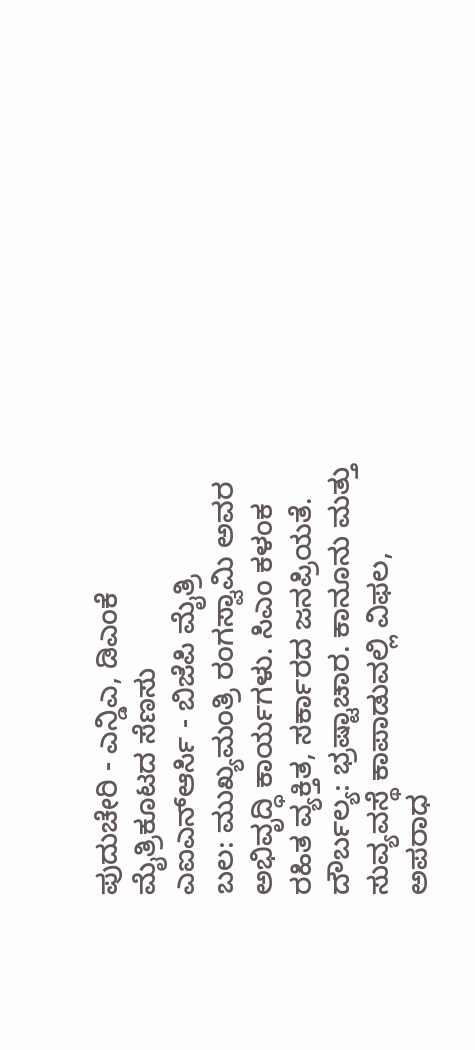ಪುದುಚೇರಿ - ಎನ್ಡಿಎ, ಡಿಎಂಕೆ ಮೈತ್ರಿಕೂಟದ ಸೆಣಸು
ಎಐಎನ್ಆರ್ಸಿ - ಬಿಜೆಪಿ ಮೈತ್ರಿ
ಬಲ: ಮುಖ್ಯಮಂತ್ರಿ ರಂಗಸ್ವಾಮಿ ಅವರ ಅಭಿವೃದ್ಧಿ ಕಾರ್ಯಗಳು. ಸಿಎಂ ಕಳಂಕ ರಹಿತ ವ್ಯಕ್ತಿತ, ಸರ್ಕಾರದ ಜನಪ್ರಿಯತೆ.
ದೌರ್ಬಲ್ಯ: ಭ್ರಷ್ಟಾಚಾರ. ಕಾನೂನು ಮತ್ತು ಸುವ್ಯವಸ್ಥೆ ಕಾಪಾಡುವಲ್ಲಿ ವಿಫಲ, ಅಪರಾಧ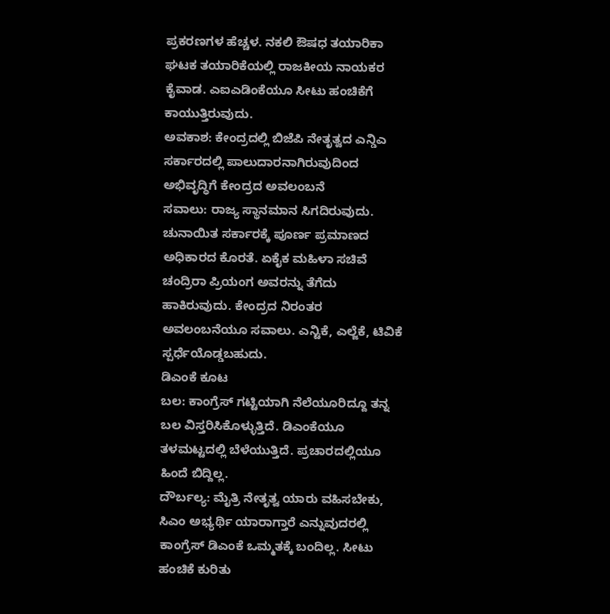ಪ್ರಕರಣಗಳ ಹೆಚ್ಚಳ. ನಕಲಿ ಔಷಧ ತಯಾರಿಕಾ ಘಟಕ ತಯಾರಿಕೆಯಲ್ಲಿ ರಾಜಕೀಯ ನಾಯಕರ ಕೈವಾಡ. ಎಐಎಡಿಂಕೆಯೂ ಸೀಟು ಹಂಚಿಕೆಗೆ ಕಾಯುತ್ತಿರುವುದು.
ಅವಕಾಶ: ಕೇಂದ್ರದಲ್ಲಿ ಬಿಜೆಪಿ ನೇತೃತ್ವದ ಎನ್ಡಿಎ ಸರ್ಕಾರದಲ್ಲಿ ಪಾಲುದಾರನಾಗಿರುವುದಿಂದ ಅಭಿವೃದ್ಧಿಗೆ ಕೇಂದ್ರದ ಅವಲಂಬನೆ
ಸವಾಲು: ರಾಜ್ಯ ಸ್ಥಾನಮಾನ ಸಿಗದಿರುವುದು. ಚುನಾಯಿತ ಸರ್ಕಾರಕ್ಕೆ ಪೂರ್ಣ ಪ್ರಮಾಣದ ಅಧಿಕಾರದ ಕೊರತೆ. ಏಕೈಕ ಮಹಿಳಾ ಸಚಿವೆ ಚಂದ್ರಿರಾ ಪ್ರಿಯಂಗ ಅವರನ್ನು ತೆಗೆದು ಹಾಕಿರುವುದು. ಕೇಂದ್ರದ ನಿರಂತರ ಅವಲಂಬನೆಯೂ ಸವಾಲು. ಎನ್ಟಿಕೆ, ಎಲ್ಜೆಕೆ, ಟಿವಿಕೆ ಸ್ಪರ್ಧೆಯೊಡ್ಡಬಹುದು.
ಡಿಎಂಕೆ ಕೂಟ
ಬಲ: ಕಾಂಗ್ರೆಸ್ ಗಟ್ಟಿಯಾಗಿ ನೆಲೆಯೂರಿದ್ದೂ ತನ್ನ ಬಲ ವಿಸ್ತರಿಸಿಕೊಳ್ಳುತ್ತಿದೆ. ಡಿಎಂಕೆಯೂ ತಳಮಟ್ಟದಲ್ಲಿ ಬೆಳೆಯುತ್ತಿದೆ. ಪ್ರಚಾರದಲ್ಲಿಯೂ ಹಿಂದೆ ಬಿದ್ದಿಲ್ಲ.
ದೌರ್ಬಲ್ಯ: ಮೈತ್ರಿ ನೇತೃತ್ವ ಯಾರು ವಹಿಸಬೇಕು, ಸಿಎಂ ಅಭ್ಯರ್ಥಿ ಯಾರಾಗ್ತಾರೆ ಎನ್ನುವುದರಲ್ಲಿ ಕಾಂಗ್ರೆಸ್ ಡಿಎಂಕೆ ಒಮ್ಮತಕ್ಕೆ ಬಂದಿಲ್ಲ. ಸೀಟು ಹಂಚಿಕೆ ಕುರಿತು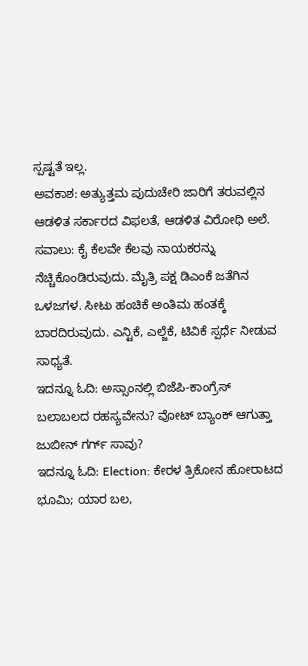ಸ್ಪಷ್ಟತೆ ಇಲ್ಲ.
ಅವಕಾಶ: ಅತ್ಯುತ್ತಮ ಪುದುಚೇರಿ ಜಾರಿಗೆ ತರುವಲ್ಲಿನ ಆಡಳಿತ ಸರ್ಕಾರದ ವಿಫಲತೆ, ಆಡಳಿತ ವಿರೋಧಿ ಅಲೆ.
ಸವಾಲು: ಕೈ ಕೆಲವೇ ಕೆಲವು ನಾಯಕರನ್ನು ನೆಚ್ಚಿಕೊಂಡಿರುವುದು. ಮೈತ್ರಿ ಪಕ್ಷ ಡಿಎಂಕೆ ಜತೆಗಿನ ಒಳಜಗಳ. ಸೀಟು ಹಂಚಿಕೆ ಅಂತಿಮ ಹಂತಕ್ಕೆ ಬಾರದಿರುವುದು. ಎನ್ಟಿಕೆ, ಎಲ್ಜೆಕೆ, ಟಿವಿಕೆ ಸ್ಪರ್ಧೆ ನೀಡುವ ಸಾಧ್ಯತೆ.
ಇದನ್ನೂ ಓದಿ: ಅಸ್ಸಾಂನಲ್ಲಿ ಬಿಜೆಪಿ-ಕಾಂಗ್ರೆಸ್ ಬಲಾಬಲದ ರಹಸ್ಯವೇನು? ವೋಟ್ ಬ್ಯಾಂಕ್ ಆಗುತ್ತಾ ಜುಬೀನ್ ಗರ್ಗ್ ಸಾವು?
ಇದನ್ನೂ ಓದಿ: Election: ಕೇರಳ ತ್ರಿಕೋನ ಹೋರಾಟದ ಭೂಮಿ; ಯಾರ ಬಲ,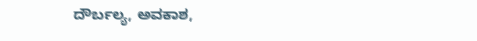ದೌರ್ಬಲ್ಯ, ಅವಕಾಶ,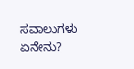ಸವಾಲುಗಳು ಏನೇನು?